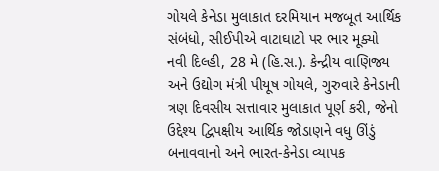ગોયલે કેનેડા મુલાકાત દરમિયાન મજબૂત આર્થિક સંબંધો, સીઈપીએ વાટાઘાટો પર ભાર મૂક્યો
નવી દિલ્હી, 28 મે (હિ.સ.). કેન્દ્રીય વાણિજ્ય અને ઉદ્યોગ મંત્રી પીયૂષ ગોયલે, ગુરુવારે કેનેડાની ત્રણ દિવસીય સત્તાવાર મુલાકાત પૂર્ણ કરી, જેનો ઉદ્દેશ્ય દ્વિપક્ષીય આર્થિક જોડાણને વધુ ઊંડું બનાવવાનો અને ભારત-કેનેડા વ્યાપક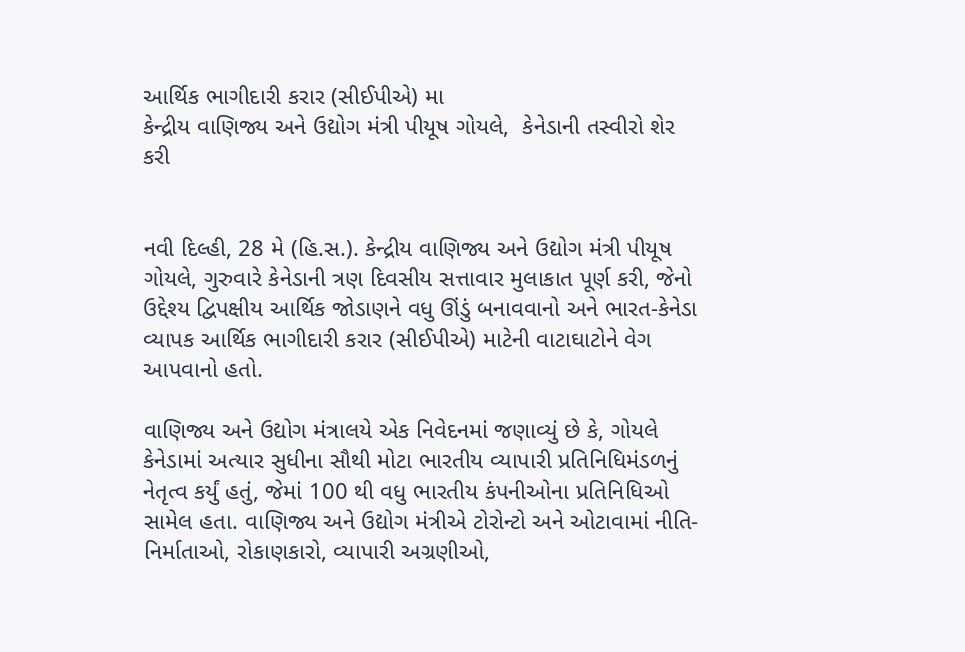આર્થિક ભાગીદારી કરાર (સીઈપીએ) મા
કેન્દ્રીય વાણિજ્ય અને ઉદ્યોગ મંત્રી પીયૂષ ગોયલે,  કેનેડાની તસ્વીરો શેર કરી


નવી દિલ્હી, 28 મે (હિ.સ.). કેન્દ્રીય વાણિજ્ય અને ઉદ્યોગ મંત્રી પીયૂષ ગોયલે, ગુરુવારે કેનેડાની ત્રણ દિવસીય સત્તાવાર મુલાકાત પૂર્ણ કરી, જેનો ઉદ્દેશ્ય દ્વિપક્ષીય આર્થિક જોડાણને વધુ ઊંડું બનાવવાનો અને ભારત-કેનેડા વ્યાપક આર્થિક ભાગીદારી કરાર (સીઈપીએ) માટેની વાટાઘાટોને વેગ આપવાનો હતો.

વાણિજ્ય અને ઉદ્યોગ મંત્રાલયે એક નિવેદનમાં જણાવ્યું છે કે, ગોયલે કેનેડામાં અત્યાર સુધીના સૌથી મોટા ભારતીય વ્યાપારી પ્રતિનિધિમંડળનું નેતૃત્વ કર્યું હતું, જેમાં 100 થી વધુ ભારતીય કંપનીઓના પ્રતિનિધિઓ સામેલ હતા. વાણિજ્ય અને ઉદ્યોગ મંત્રીએ ટોરોન્ટો અને ઓટાવામાં નીતિ-નિર્માતાઓ, રોકાણકારો, વ્યાપારી અગ્રણીઓ,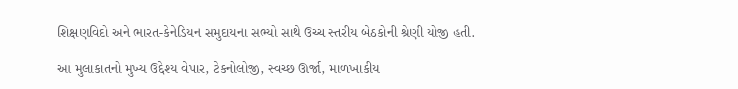શિક્ષણવિદો અને ભારત-કેનેડિયન સમુદાયના સભ્યો સાથે ઉચ્ચ સ્તરીય બેઠકોની શ્રેણી યોજી હતી.

આ મુલાકાતનો મુખ્ય ઉદ્દેશ્ય વેપાર, ટેકનોલોજી, સ્વચ્છ ઊર્જા, માળખાકીય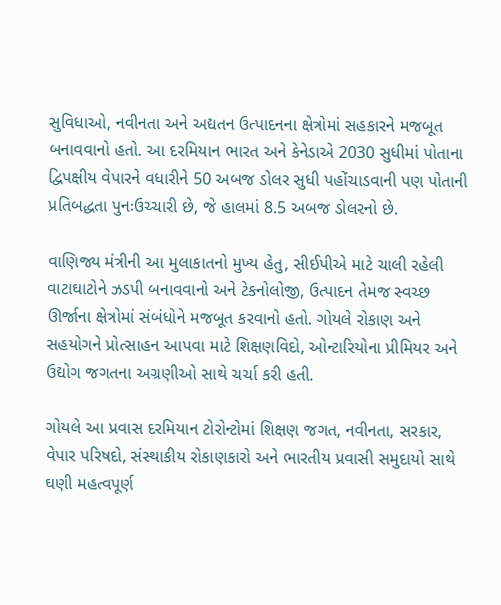સુવિધાઓ, નવીનતા અને અદ્યતન ઉત્પાદનના ક્ષેત્રોમાં સહકારને મજબૂત બનાવવાનો હતો. આ દરમિયાન ભારત અને કેનેડાએ 2030 સુધીમાં પોતાના દ્વિપક્ષીય વેપારને વધારીને 50 અબજ ડોલર સુધી પહોંચાડવાની પણ પોતાની પ્રતિબદ્ધતા પુનઃઉચ્ચારી છે, જે હાલમાં 8.5 અબજ ડોલરનો છે.

વાણિજ્ય મંત્રીની આ મુલાકાતનો મુખ્ય હેતુ, સીઈપીએ માટે ચાલી રહેલી વાટાઘાટોને ઝડપી બનાવવાનો અને ટેકનોલોજી, ઉત્પાદન તેમજ સ્વચ્છ ઊર્જાના ક્ષેત્રોમાં સંબંધોને મજબૂત કરવાનો હતો. ગોયલે રોકાણ અને સહયોગને પ્રોત્સાહન આપવા માટે શિક્ષણવિદો, ઓન્ટારિયોના પ્રીમિયર અને ઉદ્યોગ જગતના અગ્રણીઓ સાથે ચર્ચા કરી હતી.

ગોયલે આ પ્રવાસ દરમિયાન ટોરોન્ટોમાં શિક્ષણ જગત, નવીનતા, સરકાર, વેપાર પરિષદો, સંસ્થાકીય રોકાણકારો અને ભારતીય પ્રવાસી સમુદાયો સાથે ઘણી મહત્વપૂર્ણ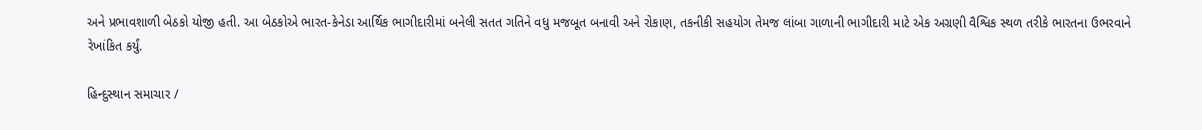અને પ્રભાવશાળી બેઠકો યોજી હતી. આ બેઠકોએ ભારત-કેનેડા આર્થિક ભાગીદારીમાં બનેલી સતત ગતિને વધુ મજબૂત બનાવી અને રોકાણ, તકનીકી સહયોગ તેમજ લાંબા ગાળાની ભાગીદારી માટે એક અગ્રણી વૈશ્વિક સ્થળ તરીકે ભારતના ઉભરવાને રેખાંકિત કર્યું.

હિન્દુસ્થાન સમાચાર /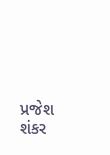પ્રજેશ શંકર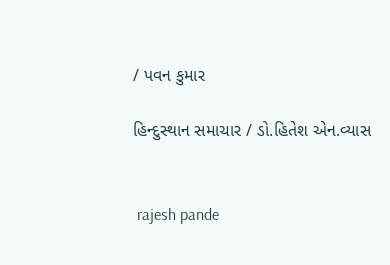/ પવન કુમાર

હિન્દુસ્થાન સમાચાર / ડો.હિતેશ એન.વ્યાસ


 rajesh pande